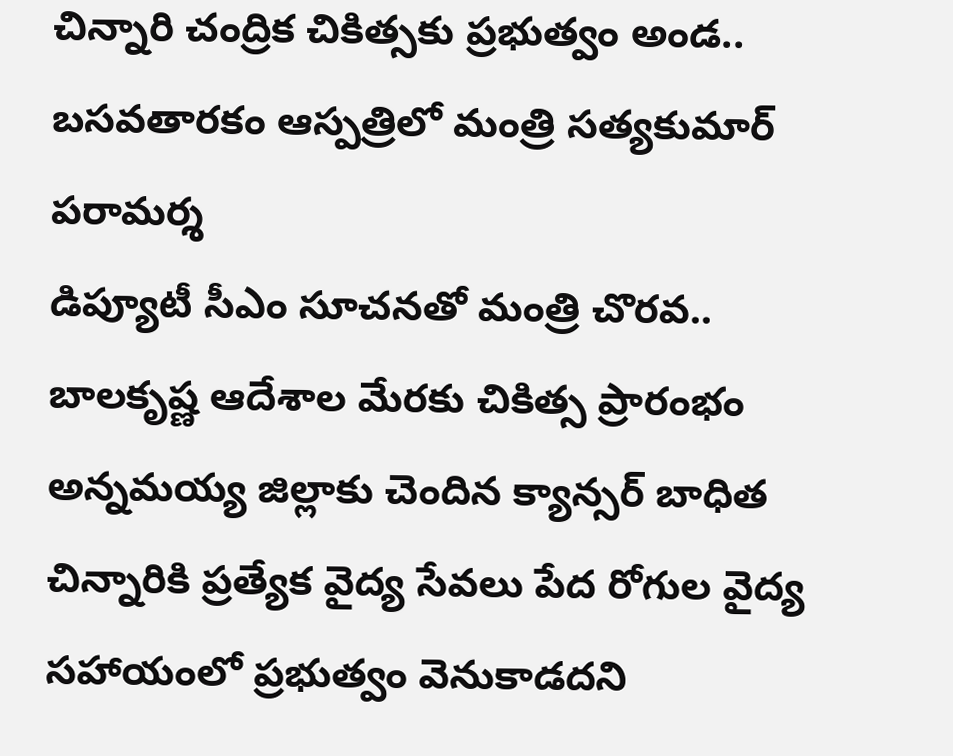చిన్నారి చంద్రిక చికిత్సకు ప్రభుత్వం అండ.. బసవతారకం ఆస్పత్రిలో మంత్రి సత్యకుమార్ పరామర్శ
డిప్యూటీ సీఎం సూచనతో మంత్రి చొరవ.. బాలకృష్ణ ఆదేశాల మేరకు చికిత్స ప్రారంభం అన్నమయ్య జిల్లాకు చెందిన క్యాన్సర్ బాధిత చిన్నారికి ప్రత్యేక వైద్య సేవలు పేద రోగుల వైద్య సహాయంలో ప్రభుత్వం వెనుకాడదని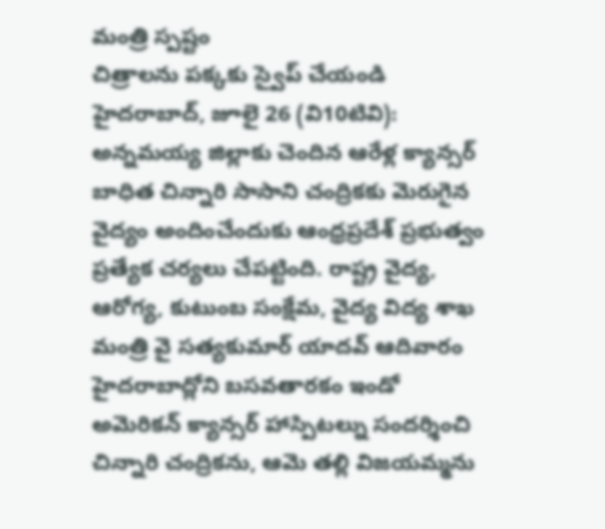మంత్రి స్పష్టం
చిత్రాలను పక్కకు స్వైప్ చేయండి
హైదరాబాద్, జూలై 26 (వి10టివి):
అన్నమయ్య జిల్లాకు చెందిన ఆరేళ్ల క్యాన్సర్ బాధిత చిన్నారి సాసాని చంద్రికకు మెరుగైన వైద్యం అందించేందుకు ఆంధ్రప్రదేశ్ ప్రభుత్వం ప్రత్యేక చర్యలు చేపట్టింది. రాష్ట్ర వైద్య, ఆరోగ్య, కుటుంబ సంక్షేమ, వైద్య విద్య శాఖ మంత్రి వై సత్యకుమార్ యాదవ్ ఆదివారం హైదరాబాద్లోని బసవతారకం ఇండో అమెరికన్ క్యాన్సర్ హాస్పిటల్ను సందర్శించి చిన్నారి చంద్రికను, ఆమె తల్లి విజయమ్మను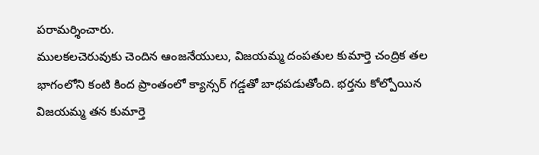పరామర్శించారు.
ములకలచెరువుకు చెందిన ఆంజనేయులు, విజయమ్మ దంపతుల కుమార్తె చంద్రిక తల భాగంలోని కంటి కింద ప్రాంతంలో క్యాన్సర్ గడ్డతో బాధపడుతోంది. భర్తను కోల్పోయిన విజయమ్మ తన కుమార్తె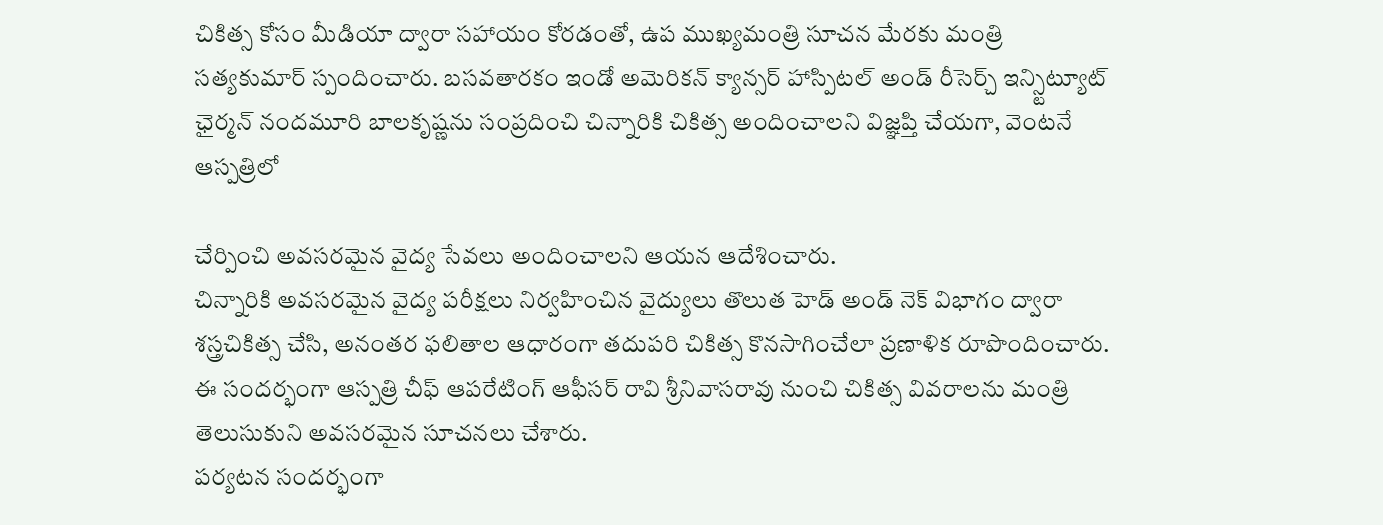చికిత్స కోసం మీడియా ద్వారా సహాయం కోరడంతో, ఉప ముఖ్యమంత్రి సూచన మేరకు మంత్రి సత్యకుమార్ స్పందించారు. బసవతారకం ఇండో అమెరికన్ క్యాన్సర్ హాస్పిటల్ అండ్ రీసెర్చ్ ఇన్స్టిట్యూట్ ఛైర్మన్ నందమూరి బాలకృష్ణను సంప్రదించి చిన్నారికి చికిత్స అందించాలని విజ్ఞప్తి చేయగా, వెంటనే ఆస్పత్రిలో

చేర్పించి అవసరమైన వైద్య సేవలు అందించాలని ఆయన ఆదేశించారు.
చిన్నారికి అవసరమైన వైద్య పరీక్షలు నిర్వహించిన వైద్యులు తొలుత హెడ్ అండ్ నెక్ విభాగం ద్వారా శస్త్రచికిత్స చేసి, అనంతర ఫలితాల ఆధారంగా తదుపరి చికిత్స కొనసాగించేలా ప్రణాళిక రూపొందించారు. ఈ సందర్భంగా ఆస్పత్రి చీఫ్ ఆపరేటింగ్ ఆఫీసర్ రావి శ్రీనివాసరావు నుంచి చికిత్స వివరాలను మంత్రి తెలుసుకుని అవసరమైన సూచనలు చేశారు.
పర్యటన సందర్భంగా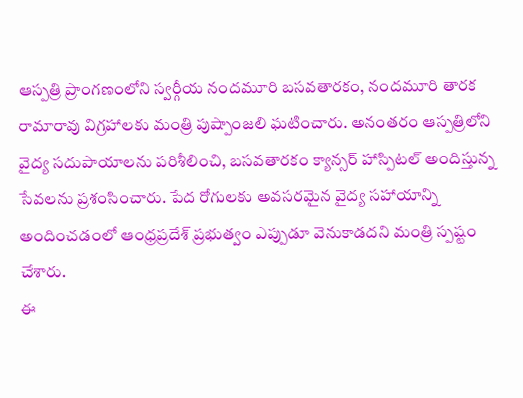ఆస్పత్రి ప్రాంగణంలోని స్వర్గీయ నందమూరి బసవతారకం, నందమూరి తారక రామారావు విగ్రహాలకు మంత్రి పుష్పాంజలి ఘటించారు. అనంతరం ఆస్పత్రిలోని వైద్య సదుపాయాలను పరిశీలించి, బసవతారకం క్యాన్సర్ హాస్పిటల్ అందిస్తున్న సేవలను ప్రశంసించారు. పేద రోగులకు అవసరమైన వైద్య సహాయాన్ని అందించడంలో ఆంధ్రప్రదేశ్ ప్రభుత్వం ఎప్పుడూ వెనుకాడదని మంత్రి స్పష్టం చేశారు.
ఈ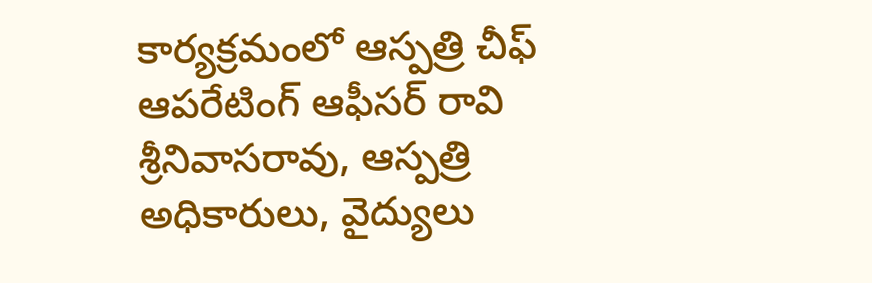కార్యక్రమంలో ఆస్పత్రి చీఫ్ ఆపరేటింగ్ ఆఫీసర్ రావి శ్రీనివాసరావు, ఆస్పత్రి అధికారులు, వైద్యులు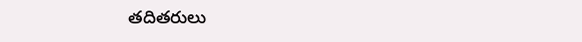తదితరులు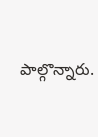పాల్గొన్నారు.